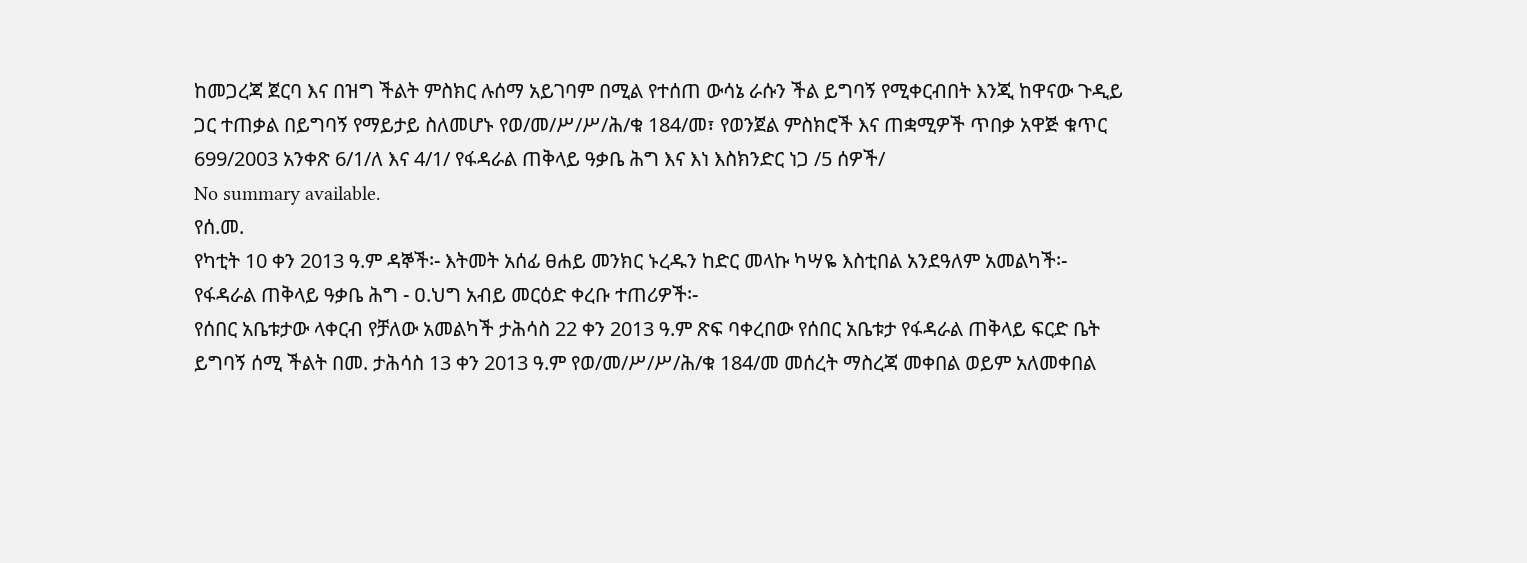ከመጋረጃ ጀርባ እና በዝግ ችልት ምስክር ሉሰማ አይገባም በሚል የተሰጠ ውሳኔ ራሱን ችል ይግባኝ የሚቀርብበት እንጂ ከዋናው ጉዲይ ጋር ተጠቃል በይግባኝ የማይታይ ስለመሆኑ የወ/መ/ሥ/ሥ/ሕ/ቁ 184/መ፣ የወንጀል ምስክሮች እና ጠቋሚዎች ጥበቃ አዋጅ ቁጥር 699/2003 አንቀጽ 6/1/ለ እና 4/1/ የፋዳራል ጠቅላይ ዓቃቤ ሕግ እና እነ እስክንድር ነጋ /5 ሰዎች/
No summary available.
የሰ.መ.
የካቲት 10 ቀን 2013 ዓ.ም ዳኞች፡- እትመት አሰፊ ፀሐይ መንክር ኑረዱን ከድር መላኩ ካሣዬ እስቲበል አንደዓለም አመልካች፡- የፋዳራል ጠቅላይ ዓቃቤ ሕግ - ዐ.ህግ አብይ መርዕድ ቀረቡ ተጠሪዎች፡-
የሰበር አቤቱታው ላቀርብ የቻለው አመልካች ታሕሳስ 22 ቀን 2013 ዓ.ም ጽፍ ባቀረበው የሰበር አቤቱታ የፋዳራል ጠቅላይ ፍርድ ቤት ይግባኝ ሰሚ ችልት በመ. ታሕሳስ 13 ቀን 2013 ዓ.ም የወ/መ/ሥ/ሥ/ሕ/ቁ 184/መ መሰረት ማስረጃ መቀበል ወይም አለመቀበል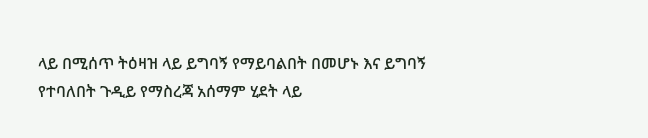ላይ በሚሰጥ ትዕዛዝ ላይ ይግባኝ የማይባልበት በመሆኑ እና ይግባኝ የተባለበት ጉዲይ የማስረጃ አሰማም ሂደት ላይ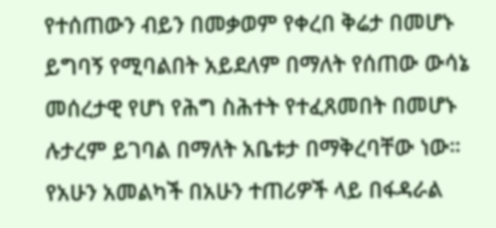የተሰጠውን ብይን በመቃወም የቀረበ ቅሬታ በመሆኑ ይግባኝ የሚባልበት አይደለም በማለት የሰጠው ውሳኔ መሰረታዊ የሆነ የሕግ ስሕተት የተፈጸመበት በመሆኑ ሉታረም ይገባል በማለት አቤቱታ በማቅረባቸው ነው።
የአሁን አመልካች በአሁን ተጠሪዎች ላይ በፋዳራል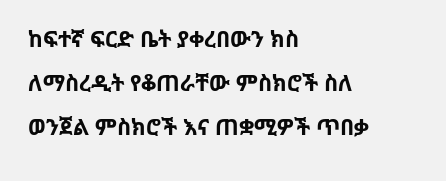ከፍተኛ ፍርድ ቤት ያቀረበውን ክስ ለማስረዲት የቆጠራቸው ምስክሮች ስለ ወንጀል ምስክሮች እና ጠቋሚዎች ጥበቃ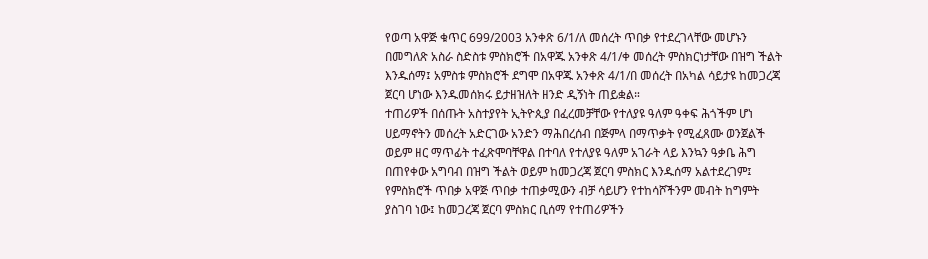የወጣ አዋጅ ቁጥር 699/2003 አንቀጽ 6/1/ለ መሰረት ጥበቃ የተደረገላቸው መሆኑን በመግለጽ አስራ ስድስቱ ምስክሮች በአዋጁ አንቀጽ 4/1/ቀ መሰረት ምስክርነታቸው በዝግ ችልት እንዱሰማ፤ አምስቱ ምስክሮች ደግሞ በአዋጁ አንቀጽ 4/1/በ መሰረት በአካል ሳይታዩ ከመጋረጃ ጀርባ ሆነው እንዱመሰክሩ ይታዘዝለት ዘንድ ዲኝነት ጠይቋል።
ተጠሪዎች በሰጡት አስተያየት ኢትዮጲያ በፈረመቻቸው የተለያዩ ዓለም ዓቀፍ ሕጎችም ሆነ ሀይማኖትን መሰረት አድርገው አንድን ማሕበረሰብ በጅምላ በማጥቃት የሚፈጸሙ ወንጀልች ወይም ዘር ማጥፊት ተፈጽሞባቸዋል በተባለ የተለያዩ ዓለም አገራት ላይ እንኳን ዓቃቤ ሕግ በጠየቀው አግባብ በዝግ ችልት ወይም ከመጋረጃ ጀርባ ምስክር እንዱሰማ አልተደረገም፤ የምስክሮች ጥበቃ አዋጅ ጥበቃ ተጠቃሚውን ብቻ ሳይሆን የተከሳሾችንም መብት ከግምት ያስገባ ነው፤ ከመጋረጃ ጀርባ ምስክር ቢሰማ የተጠሪዎችን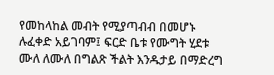የመከላከል መብት የሚያጣብብ በመሆኑ ሉፈቀድ አይገባም፤ ፍርድ ቤቱ የሙግት ሂደቱ ሙለ ለሙለ በግልጽ ችልት እንዱታይ በማድረግ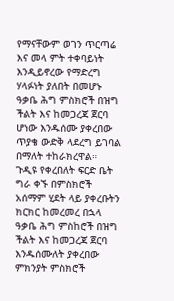የማናቸውም ወገን ጥርጣሬ እና መላ ምት ተቀባይነት እንዲይኖረው የማድረግ ሃላፉነት ያለበት በመሆኑ ዓቃቤ ሕግ ምስክሮች በዝግ ችልት እና ከመጋረጃ ጀርባ ሆነው እንዱሰሙ ያቀረበው ጥያቄ ውድቅ ላደረግ ይገባል በማለት ተከራክረዋል።
ጉዲዩ የቀረበለት ፍርድ ቤት ግራ ቀኙ በምስክሮች አሰማም ሂደት ላይ ያቀረቡትን ክርክር ከመረመረ በኋላ ዓቃቤ ሕግ ምስከሮች በዝግ ችልት እና ከመጋረጃ ጀርባ እንዱሰሙለት ያቀረበው ምክንያት ምስክሮች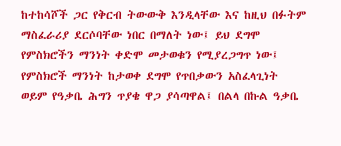ከተከሳሾች ጋር የቅርብ ትውውቅ እንዲላቸው እና ከዚህ በፉትም ማስፈራሪያ ደርሶባቸው ነበር በማለት ነው፤ ይህ ደግሞ የምስክሮችን ማንነት ቀድሞ መታወቁን የሚያረጋግጥ ነው፤ የምስክሮች ማንነት ከታወቀ ደግሞ የጥበቃውን አስፈላጊነት ወይም የዓቃቤ ሕግን ጥያቄ ዋጋ ያሳጣዋል፤ በልላ በኩል ዓቃቤ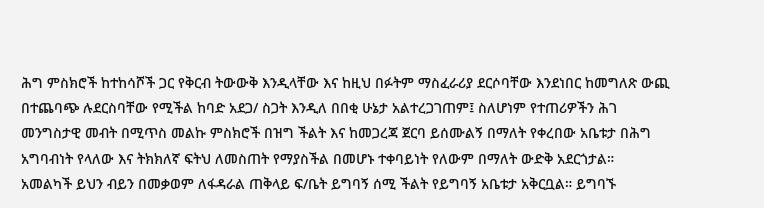ሕግ ምስክሮች ከተከሳሾች ጋር የቅርብ ትውውቅ እንዲላቸው እና ከዚህ በፉትም ማስፈራሪያ ደርሶባቸው እንደነበር ከመግለጽ ውጪ በተጨባጭ ሉደርስባቸው የሚችል ከባድ አደጋ/ ስጋት እንዲለ በበቂ ሁኔታ አልተረጋገጠም፤ ስለሆነም የተጠሪዎችን ሕገ መንግስታዊ መብት በሚጥስ መልኩ ምስክሮች በዝግ ችልት እና ከመጋረጃ ጀርባ ይሰሙልኝ በማለት የቀረበው አቤቱታ በሕግ አግባብነት የላለው እና ትክክለኛ ፍትህ ለመስጠት የማያስችል በመሆኑ ተቀባይነት የለውም በማለት ውድቅ አደርጎታል።
አመልካች ይህን ብይን በመቃወም ለፋዳራል ጠቅላይ ፍ/ቤት ይግባኝ ሰሚ ችልት የይግባኝ አቤቱታ አቅርቧል። ይግባኙ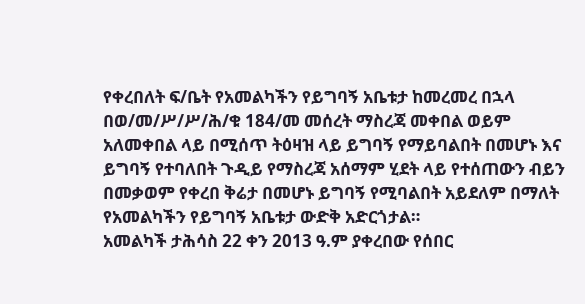የቀረበለት ፍ/ቤት የአመልካችን የይግባኝ አቤቱታ ከመረመረ በኋላ በወ/መ/ሥ/ሥ/ሕ/ቁ 184/መ መሰረት ማስረጃ መቀበል ወይም አለመቀበል ላይ በሚሰጥ ትዕዛዝ ላይ ይግባኝ የማይባልበት በመሆኑ እና ይግባኝ የተባለበት ጉዲይ የማስረጃ አሰማም ሂደት ላይ የተሰጠውን ብይን በመቃወም የቀረበ ቅሬታ በመሆኑ ይግባኝ የሚባልበት አይደለም በማለት የአመልካችን የይግባኝ አቤቱታ ውድቅ አድርጎታል።
አመልካች ታሕሳስ 22 ቀን 2013 ዓ.ም ያቀረበው የሰበር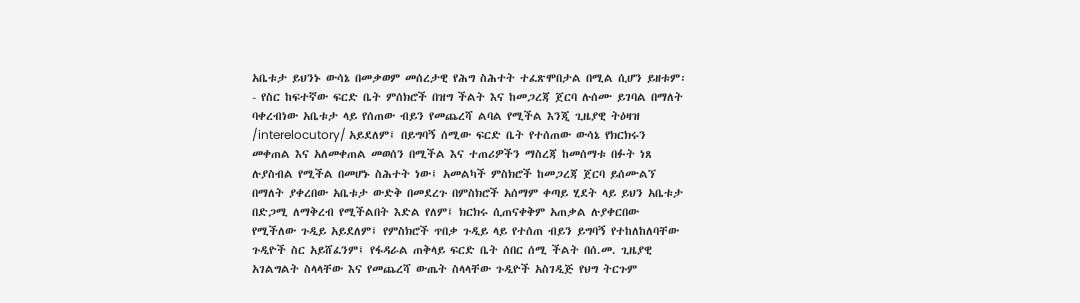አቤቱታ ይህንኑ ውሳኔ በመቃወም መሰረታዊ የሕግ ስሕተት ተፈጽሞበታል በሚል ሲሆን ይዘቱም፡- የስር ከፍተኛው ፍርድ ቤት ምሰክሮች በዝግ ችልት እና ከመጋረጃ ጀርባ ሉሰሙ ይገባል በማለት ባቀረብነው አቤቱታ ላይ የሰጠው ብይን የመጨረሻ ልባል የሚችል እንጂ ጊዜያዊ ትዕዛዝ /interelocutory/ አይደለም፤ በይግባኝ ሰሚው ፍርድ ቤት የተሰጠው ውሳኔ የክርክሩን መቀጠል እና አለመቀጠል መወሰን በሚችል እና ተጠሪዎችን ማስረጃ ከመሰማቱ በፉት ነጸ ሉያስብል የሚችል በመሆኑ ስሕተት ነው፤ አመልካች ምስክሮች ከመጋረጃ ጀርባ ይሰሙልኘ በማለት ያቀረበው አቤቱታ ውድቅ በመደረጉ በምስክሮች አሰማም ቀጣይ ሂደት ላይ ይህን አቤቱታ በድጋሚ ለማቅረብ የሚችልበት እድል የለም፤ ክርክሩ ሲጠናቀቅም አጠቃል ሉያቀርበው የሚችለው ጉዲይ አይደለም፤ የምስክሮች ጥበቃ ጉዲይ ላይ የተሰጠ ብይን ይግባኝ የተከለከለባቸው ጉዲዮች ስር አይሸፈንም፤ የፋዳራል ጠቅላይ ፍርድ ቤት ሰበር ሰሚ ችልት በሰ.መ. ጊዜያዊ አገልግልት ስላላቸው እና የመጨረሻ ውጤት ስላላቸው ጉዲዮች አስገዲጅ የህግ ትርጉም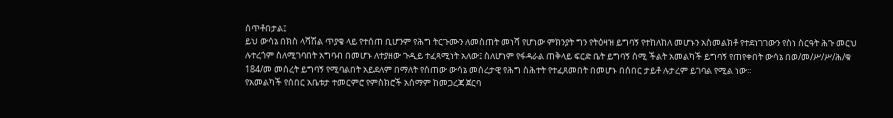ሰጥቶበታል፤
ይህ ውሳኔ በክስ ላሻሽል ጥያቄ ላይ የተሰጠ ቢሆንም የሕግ ትርጉሙን ለመስጠት መነሻ የሆነው ምክንያት ግን የትዕዛዝ ይግባኝ የተከለከለ መሆኑን አስመልክቶ የተደነገገውን የስነ ስርዓት ሕጉ መርህ ሉተረጎም ስለሚገባበት አግባብ በመሆኑ ለተያዘው ጉዲይ ተፈጻሚነት አለው፤ ስለሆነም የፋዳራል ጠቅላይ ፍርድ ቤት ይግባኝ ሰሚ ችልት አመልካች ይግባኝ የጠየቀበት ውሳኔ በወ/መ/ሥ/ሥ/ሕ/ቁ 184/መ መሰረት ይግባኝ የሚባልበት አይደለም በማለት የሰጠው ውሳኔ መሰረታዊ የሕግ ስሕተት የተፈጸመበት በመሆኑ በሰበር ታይቶ ሉታረም ይገባል የሚል ነው።
የአመልካች የሰበር አቤቱታ ተመርምሮ የምስክሮች አሰማም ከመጋረጃ ጀርባ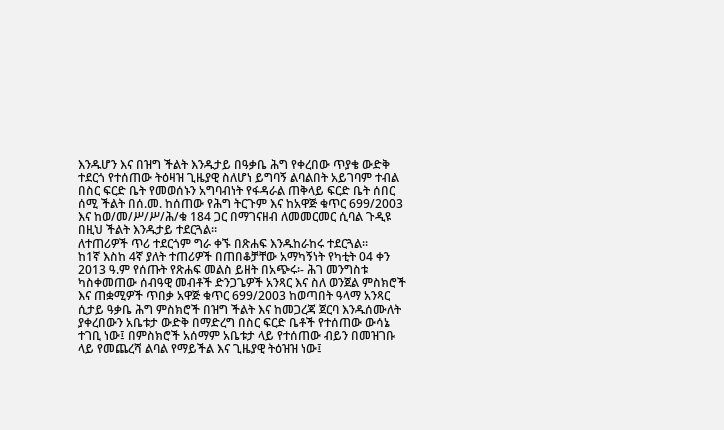እንዱሆን እና በዝግ ችልት እንዱታይ በዓቃቤ ሕግ የቀረበው ጥያቄ ውድቅ ተደርጎ የተሰጠው ትዕዛዝ ጊዜያዊ ስለሆነ ይግባኝ ልባልበት አይገባም ተብል በስር ፍርድ ቤት የመወሰኑን አግባብነት የፋዳራል ጠቅላይ ፍርድ ቤት ሰበር ሰሚ ችልት በሰ.መ. ከሰጠው የሕግ ትርጉም እና ከአዋጅ ቁጥር 699/2003 እና ከወ/መ/ሥ/ሥ/ሕ/ቁ 184 ጋር በማገናዘብ ለመመርመር ሲባል ጉዲዩ በዚህ ችልት እንዱታይ ተደርጓል።
ለተጠሪዎች ጥሪ ተደርጎም ግራ ቀኙ በጽሐፍ እንዱከራከሩ ተደርጓል።
ከ1ኛ እስከ 4ኛ ያለት ተጠሪዎች በጠበቆቻቸው አማካኝነት የካቲት 04 ቀን 2013 ዓ.ም የሰጡት የጽሐፍ መልስ ይዘት በአጭሩ፡- ሕገ መንግስቱ ካስቀመጠው ሰብዓዊ መብቶች ድንጋጌዎች አንጻር እና ስለ ወንጀል ምስክሮች እና ጠቋሚዎች ጥበቃ አዋጅ ቁጥር 699/2003 ከወጣበት ዓላማ አንጻር ሲታይ ዓቃቤ ሕግ ምስክሮች በዝግ ችልት እና ከመጋረጃ ጀርባ እንዱሰሙለት ያቀረበውን አቤቱታ ውድቅ በማድረግ በስር ፍርድ ቤቶች የተሰጠው ውሳኔ ተገቢ ነው፤ በምስክሮች አሰማም አቤቱታ ላይ የተሰጠው ብይን በመዝገቡ ላይ የመጨረሻ ልባል የማይችል እና ጊዜያዊ ትዕዝዝ ነው፤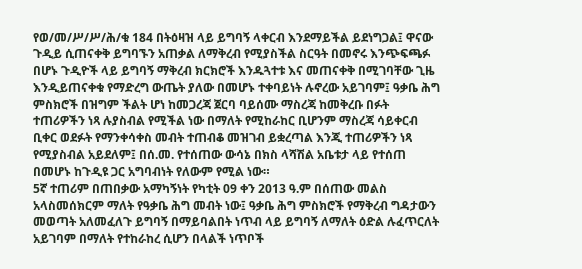የወ/መ/ሥ/ሥ/ሕ/ቁ 184 በትዕዛዝ ላይ ይግባኝ ላቀርብ እንደማይችል ይደነግጋል፤ ዋናው ጉዲይ ሲጠናቀቅ ይግባኙን አጠቃል ለማቅረብ የሚያስችል ስርዓት በመኖሩ እንጭፍጫፉ በሆኑ ጉዲዮች ላይ ይግባኝ ማቅረብ ክርክሮች እንዱጓተቱ እና መጠናቀቅ በሚገባቸው ጊዜ እንዲይጠናቀቁ የማድረግ ውጤት ያለው በመሆኑ ተቀባይነት ሉኖረው አይገባም፤ ዓቃቤ ሕግ ምስክሮች በዝግም ችልት ሆነ ከመጋረጃ ጀርባ ባይሰሙ ማስረጃ ከመቅረቡ በፉት ተጠሪዎችን ነጻ ሉያስብል የሚችል ነው በማለት የሚከራከር ቢሆንም ማስረጃ ሳይቀርብ ቢቀር ወደፉት የማንቀሳቀስ መብት ተጠብቆ መዝገብ ይቋረጣል እንጂ ተጠሪዎችን ነጻ የሚያስብል አይደለም፤ በሰ.መ. የተሰጠው ውሳኔ በክስ ላሻሽል አቤቱታ ላይ የተሰጠ በመሆኑ ከጉዲዩ ጋር አግባብነት የለውም የሚል ነው።
5ኛ ተጠሪም በጠበቃው አማካኝነት የካቲት 09 ቀን 2013 ዓ.ም በሰጠው መልስ አላስመሰክርም ማለት የዓቃቤ ሕግ መብት ነው፤ ዓቃቤ ሕግ ምስክሮች የማቅረብ ግዳታውን መወጣት አለመፈለጉ ይግባኝ በማይባልበት ነጥብ ላይ ይግባኝ ለማለት ዕድል ሉፈጥርለት አይገባም በማለት የተከራከረ ሲሆን በላልች ነጥቦች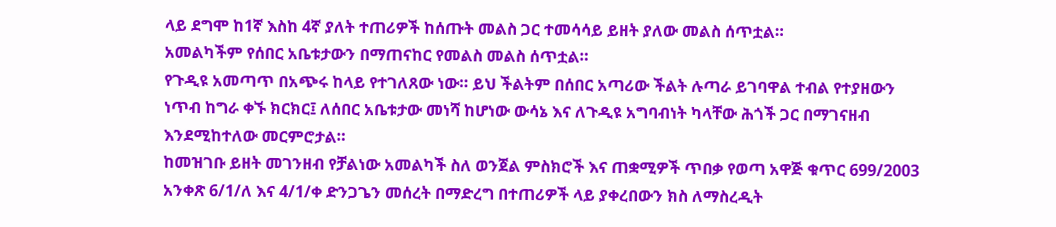ላይ ደግሞ ከ1ኛ እስከ 4ኛ ያለት ተጠሪዎች ከሰጡት መልስ ጋር ተመሳሳይ ይዘት ያለው መልስ ሰጥቷል።
አመልካችም የሰበር አቤቱታውን በማጠናከር የመልስ መልስ ሰጥቷል።
የጉዲዩ አመጣጥ በአጭሩ ከላይ የተገለጸው ነው። ይህ ችልትም በሰበር አጣሪው ችልት ሉጣራ ይገባዋል ተብል የተያዘውን ነጥብ ከግራ ቀኙ ክርክር፤ ለሰበር አቤቱታው መነሻ ከሆነው ውሳኔ እና ለጉዲዩ አግባብነት ካላቸው ሕጎች ጋር በማገናዘብ እንደሚከተለው መርምሮታል።
ከመዝገቡ ይዘት መገንዘብ የቻልነው አመልካች ስለ ወንጀል ምስክሮች እና ጠቋሚዎች ጥበቃ የወጣ አዋጅ ቁጥር 699/2003 አንቀጽ 6/1/ለ እና 4/1/ቀ ድንጋጌን መሰረት በማድረግ በተጠሪዎች ላይ ያቀረበውን ክስ ለማስረዲት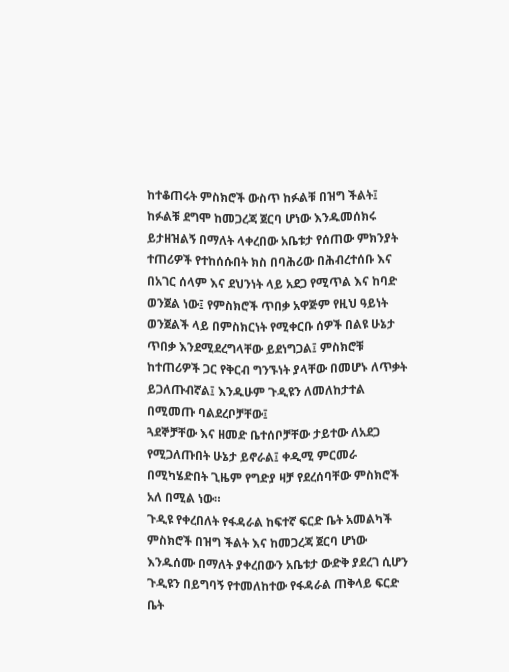ከተቆጠሩት ምስክሮች ውስጥ ከፉልቹ በዝግ ችልት፤ ከፉልቹ ደግሞ ከመጋረጃ ጀርባ ሆነው እንዱመሰክሩ ይታዘዝልኝ በማለት ላቀረበው አቤቱታ የሰጠው ምክንያት ተጠሪዎች የተከሰሱበት ክስ በባሕሪው በሕብረተሰቡ እና በአገር ሰላም እና ደህንነት ላይ አደጋ የሚጥል እና ከባድ ወንጀል ነው፤ የምስክሮች ጥበቃ አዋጅም የዚህ ዓይነት ወንጀልች ላይ በምስክርነት የሚቀርቡ ሰዎች በልዩ ሁኔታ ጥበቃ እንደሚደረግላቸው ይደነግጋል፤ ምስክሮቹ ከተጠሪዎች ጋር የቅርብ ግንኙነት ያላቸው በመሆኑ ለጥቃት ይጋለጡብኛል፤ እንዱሁም ጉዲዩን ለመለከታተል በሚመጡ ባልደረቦቻቸው፤
ጓደኞቻቸው እና ዘመድ ቤተሰቦቻቸው ታይተው ለአደጋ የሚጋለጡበት ሁኔታ ይኖራል፤ ቀዲሚ ምርመራ በሚካሄድበት ጊዜም የግድያ ዛቻ የደረሰባቸው ምስክሮች አለ በሚል ነው።
ጉዲዩ የቀረበለት የፋዳራል ከፍተኛ ፍርድ ቤት አመልካች ምስክሮች በዝግ ችልት እና ከመጋረጃ ጀርባ ሆነው እንዱሰሙ በማለት ያቀረበውን አቤቱታ ውድቅ ያደረገ ሲሆን ጉዲዩን በይግባኝ የተመለከተው የፋዳራል ጠቅላይ ፍርድ ቤት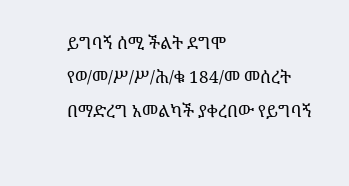ይግባኝ ሰሚ ችልት ደግሞ የወ/መ/ሥ/ሥ/ሕ/ቁ 184/መ መሰረት በማድረግ አመልካች ያቀረበው የይግባኝ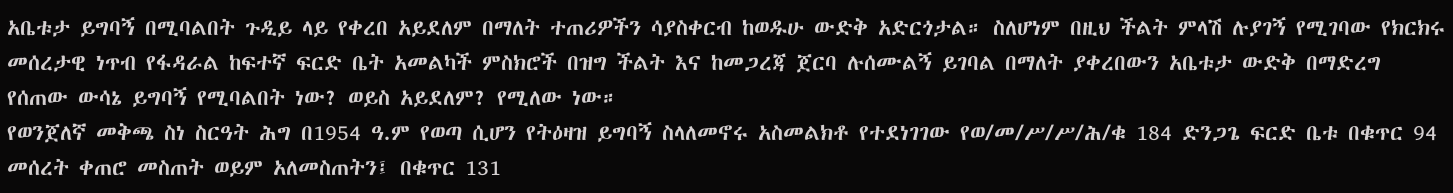አቤቱታ ይግባኝ በሚባልበት ጉዲይ ላይ የቀረበ አይደለም በማለት ተጠሪዎችን ሳያስቀርብ ከወዱሁ ውድቅ አድርጎታል። ስለሆነም በዚህ ችልት ምላሽ ሉያገኝ የሚገባው የክርክሩ መሰረታዊ ነጥብ የፋዳራል ከፍተኛ ፍርድ ቤት አመልካች ምስክሮች በዝግ ችልት እና ከመጋረጃ ጀርባ ሉሰሙልኝ ይገባል በማለት ያቀረበውን አቤቱታ ውድቅ በማድረግ የሰጠው ውሳኔ ይግባኝ የሚባልበት ነው? ወይስ አይደለም? የሚለው ነው።
የወንጀለኛ መቅጫ ስነ ስርዓት ሕግ በ1954 ዓ.ም የወጣ ሲሆን የትዕዛዝ ይግባኝ ስላለመኖሩ አስመልክቶ የተደነገገው የወ/መ/ሥ/ሥ/ሕ/ቁ 184 ድንጋጌ ፍርድ ቤቱ በቁጥር 94 መሰረት ቀጠሮ መስጠት ወይም አለመስጠትን፤ በቁጥር 131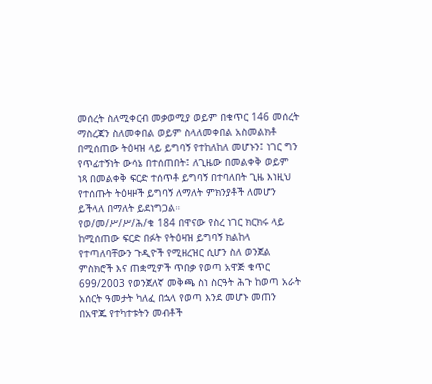መሰረት ስለሚቀርብ መቃወሚያ ወይም በቁጥር 146 መሰረት ማስረጃን ስለመቀበል ወይም ስላለመቀበል አስመልክቶ በሚሰጠው ትዕዛዝ ላይ ይግባኝ የተከለከለ መሆኑን፤ ነገር ግን የጥፊተኝነት ውሳኔ በተሰጠበት፤ ለጊዜው በመልቀቅ ወይም ነጻ በመልቀቅ ፍርድ ተሰጥቶ ይግባኝ በተባለበት ጊዜ እነዚህ የተሰጡት ትዕዛዞች ይግባኝ ለማለት ምክንያቶች ለመሆን ይችላለ በማለት ይደነግጋል።
የወ/መ/ሥ/ሥ/ሕ/ቁ 184 በዋናው የስረ ነገር ክርክሩ ላይ ከሚሰጠው ፍርድ በፉት የትዕዛዝ ይግባኝ ክልከላ የተጣለባቸውን ጉዲዮች የሚዘረዝር ሲሆን ስለ ወንጀል ምስክሮች እና ጠቋሚዎች ጥበቃ የወጣ አዋጅ ቁጥር 699/2003 የወንጀለኛ መቅጫ ስነ ስርዓት ሕጉ ከወጣ አራት አሰርት ዓመታት ካለፈ በኋላ የወጣ እንደ መሆኑ መጠን በአዋጁ የተካተቱትን መብቶች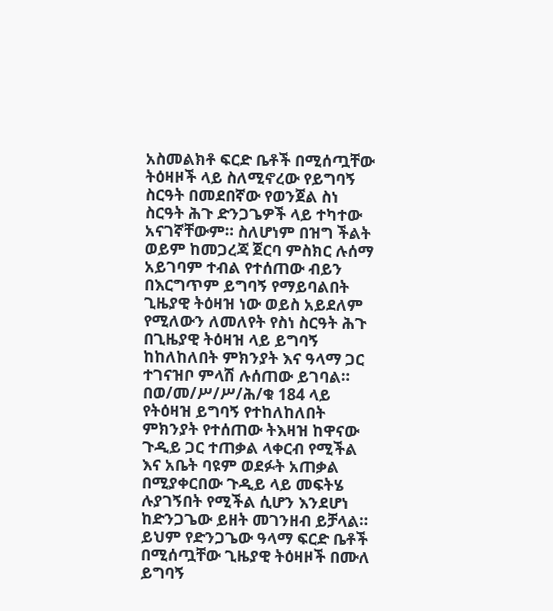አስመልክቶ ፍርድ ቤቶች በሚሰጧቸው ትዕዛዞች ላይ ስለሚኖረው የይግባኝ ስርዓት በመደበኛው የወንጀል ስነ ስርዓት ሕጉ ድንጋጌዎች ላይ ተካተው አናገኛቸውም። ስለሆነም በዝግ ችልት ወይም ከመጋረጃ ጀርባ ምስክር ሉሰማ አይገባም ተብል የተሰጠው ብይን በእርግጥም ይግባኝ የማይባልበት ጊዜያዊ ትዕዛዝ ነው ወይስ አይደለም የሚለውን ለመለየት የስነ ስርዓት ሕጉ በጊዜያዊ ትዕዛዝ ላይ ይግባኝ ከከለከለበት ምክንያት እና ዓላማ ጋር ተገናዝቦ ምላሽ ሉሰጠው ይገባል።
በወ/መ/ሥ/ሥ/ሕ/ቁ 184 ላይ የትዕዛዝ ይግባኝ የተከለከለበት ምክንያት የተሰጠው ትእዛዝ ከዋናው ጉዲይ ጋር ተጠቃል ላቀርብ የሚችል እና አቤት ባዩም ወደፉት አጠቃል በሚያቀርበው ጉዲይ ላይ መፍትሄ ሉያገኝበት የሚችል ሲሆን እንደሆነ ከድንጋጌው ይዘት መገንዘብ ይቻላል። ይህም የድንጋጌው ዓላማ ፍርድ ቤቶች በሚሰጧቸው ጊዜያዊ ትዕዛዞች በሙለ ይግባኝ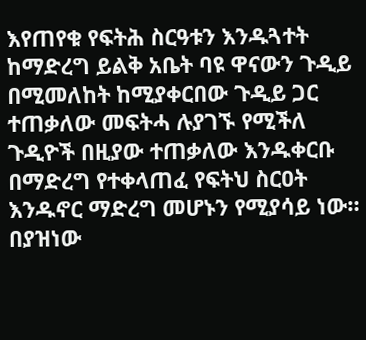እየጠየቁ የፍትሕ ስርዓቱን እንዱጓተት ከማድረግ ይልቅ አቤት ባዩ ዋናውን ጉዲይ በሚመለከት ከሚያቀርበው ጉዲይ ጋር ተጠቃለው መፍትሓ ሉያገኙ የሚችለ ጉዲዮች በዚያው ተጠቃለው እንዱቀርቡ በማድረግ የተቀላጠፈ የፍትህ ስርዐት እንዱኖር ማድረግ መሆኑን የሚያሳይ ነው።
በያዝነው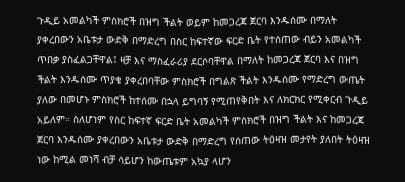ጉዲይ አመልካች ምስክሮች በዝግ ችልት ወይም ከመጋረጃ ጀርባ እንዱሰሙ በማለት ያቀረበውን አቤቱታ ውድቅ በማድረግ በስር ከፍተኛው ፍርድ ቤት የተሰጠው ብይን አመልካች ጥበቃ ያስፈልጋቸዋል፤ ዛቻ እና ማስፈራሪያ ደርሶባቸዋል በማለት ከመጋረጃ ጀርባ እና በዝግ ችልት እንዱሰሙ ጥያቄ ያቀረበባቸው ምስክሮች በግልጽ ችልት እንዱሰሙ የማድረግ ውጤት ያለው በመሆኑ ምስክሮች ከተሰሙ በኋላ ይግባኝ የሚጠየቅበት እና ለክርክር የሚቀርብ ጉዲይ አይለም። ስለሆነም የስር ከፍተኛ ፍርድ ቤት አመልካች ምስክሮች በዝግ ችልት እና ከመጋረጃ ጀርባ እንዱሰሙ ያቀረበውን አቤቱታ ውድቅ በማድረግ የሰጠው ትዕዛዝ መታየት ያለበት ትዕዛዝ ነው ከሚል መነሻ ብቻ ሳይሆን ከውጤቱም አኳያ ላሆን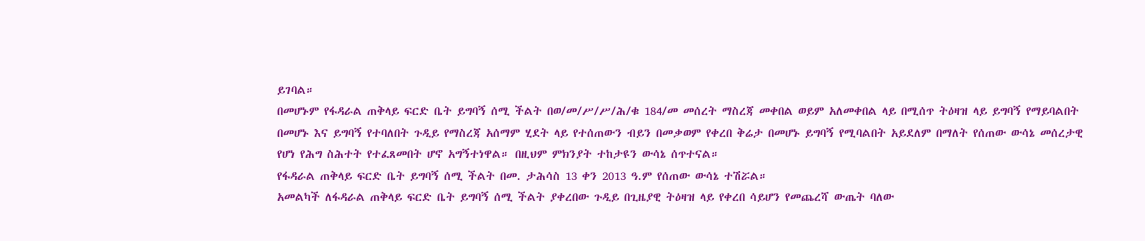ይገባል።
በመሆኑም የፋዳራል ጠቅላይ ፍርድ ቤት ይግባኝ ሰሚ ችልት በወ/መ/ሥ/ሥ/ሕ/ቁ 184/መ መሰረት ማስረጃ መቀበል ወይም አለመቀበል ላይ በሚሰጥ ትዕዛዝ ላይ ይግባኝ የማይባልበት በመሆኑ እና ይግባኝ የተባለበት ጉዲይ የማስረጃ አሰማም ሂደት ላይ የተሰጠውን ብይን በመቃወም የቀረበ ቅሬታ በመሆኑ ይግባኝ የሚባልበት አይደለም በማለት የሰጠው ውሳኔ መሰረታዊ የሆነ የሕግ ስሕተት የተፈጸመበት ሆኖ አግኝተነዋል። በዚህም ምክንያት ተከታዩን ውሳኔ ሰጥተናል።
የፋዳራል ጠቅላይ ፍርድ ቤት ይግባኝ ሰሚ ችልት በመ. ታሕሳስ 13 ቀን 2013 ዓ.ም የሰጠው ውሳኔ ተሽሯል።
አመልካች ለፋዳራል ጠቅላይ ፍርድ ቤት ይግባኝ ሰሚ ችልት ያቀረበው ጉዲይ በጊዜያዊ ትዕዛዝ ላይ የቀረበ ሳይሆን የመጨረሻ ውጤት ባለው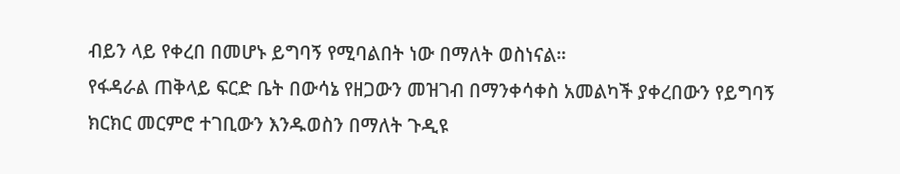ብይን ላይ የቀረበ በመሆኑ ይግባኝ የሚባልበት ነው በማለት ወስነናል።
የፋዳራል ጠቅላይ ፍርድ ቤት በውሳኔ የዘጋውን መዝገብ በማንቀሳቀስ አመልካች ያቀረበውን የይግባኝ ክርክር መርምሮ ተገቢውን እንዱወስን በማለት ጉዲዩ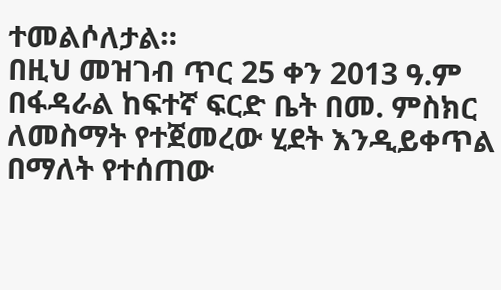ተመልሶለታል።
በዚህ መዝገብ ጥር 25 ቀን 2013 ዓ.ም በፋዳራል ከፍተኛ ፍርድ ቤት በመ. ምስክር ለመስማት የተጀመረው ሂደት እንዲይቀጥል በማለት የተሰጠው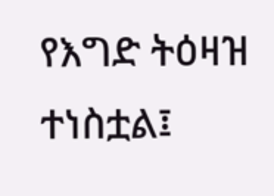የእግድ ትዕዛዝ ተነስቷል፤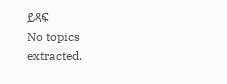ይጻፍ
No topics extracted.